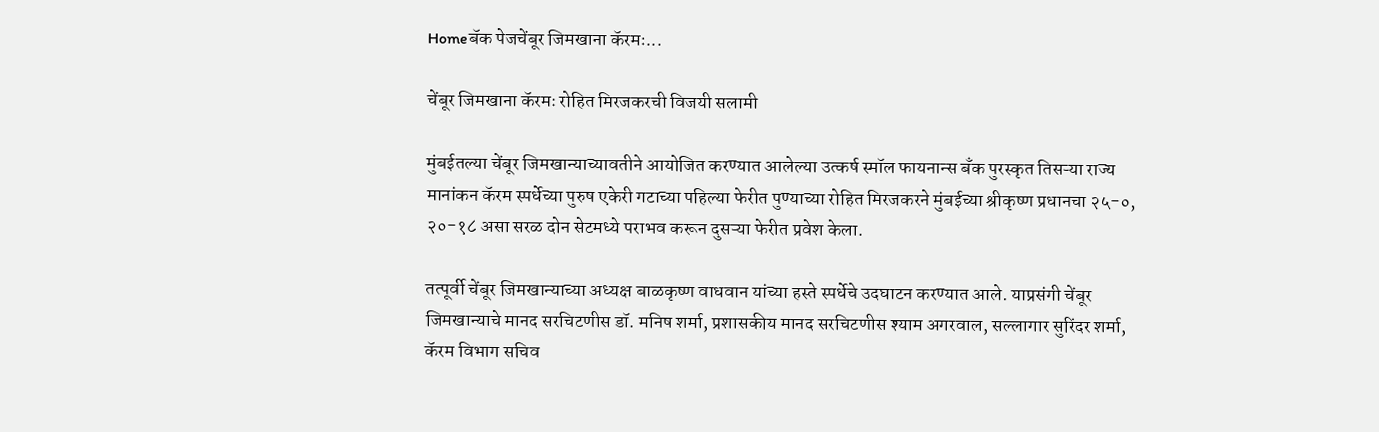Homeबॅक पेजचेंबूर जिमखाना कॅरमः...

चेंबूर जिमखाना कॅरमः रोहित मिरजकरची विजयी सलामी

मुंबईतल्या चेंबूर जिमखान्याच्यावतीने आयोजित करण्यात आलेल्या उत्कर्ष स्मॉल फायनान्स बँक पुरस्कृत तिसऱ्या राज्य मानांकन कॅरम स्पर्धेच्या पुरुष एकेरी गटाच्या पहिल्या फेरीत पुण्याच्या रोहित मिरजकरने मुंबईच्या श्रीकृष्ण प्रधानचा २५-०, २०-१८ असा सरळ दोन सेटमध्ये पराभव करून दुसऱ्या फेरीत प्रवेश केला.

तत्पूर्वी चेंबूर जिमखान्याच्या अध्यक्ष बाळकृष्ण वाधवान यांच्या हस्ते स्पर्धेचे उदघाटन करण्यात आले. याप्रसंगी चेंबूर जिमखान्याचे मानद सरचिटणीस डॉ. मनिष शर्मा, प्रशासकीय मानद सरचिटणीस श्याम अगरवाल, सल्लागार सुरिंदर शर्मा, कॅरम विभाग सचिव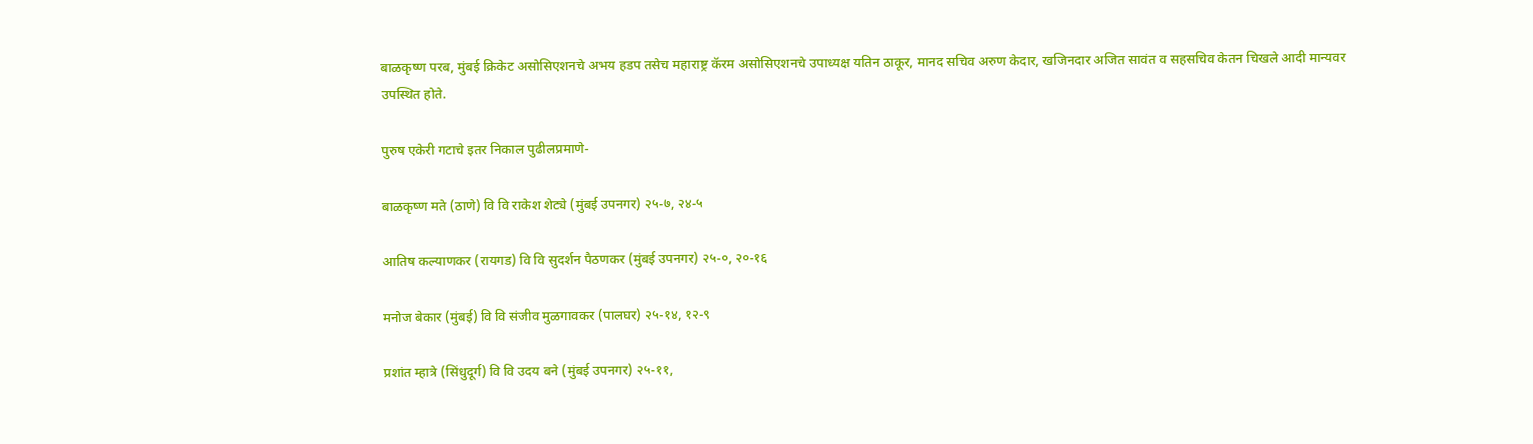बाळकृष्ण परब, मुंबई क्रिकेट असोसिएशनचे अभय हडप तसेच महाराष्ट्र कॅरम असोसिएशनचे उपाध्यक्ष यतिन ठाकूर, मानद सचिव अरुण केदार, खजिनदार अजित सावंत व सहसचिव केतन चिखले आदी मान्यवर उपस्थित होते.

पुरुष एकेरी गटाचे इतर निकाल पुढीलप्रमाणे-

बाळकृष्ण मते (ठाणे) वि वि राकेश शेट्ये (मुंबई उपनगर) २५-७, २४-५

आतिष कल्याणकर (रायगड) वि वि सुदर्शन पैठणकर (मुंबई उपनगर) २५-०, २०-१६

मनोज बेकार (मुंबई) वि वि संजीव मुळगावकर (पालघर) २५-१४, १२-९

प्रशांत म्हात्रे (सिंधुदूर्ग) वि वि उदय बने (मुंबई उपनगर) २५-११,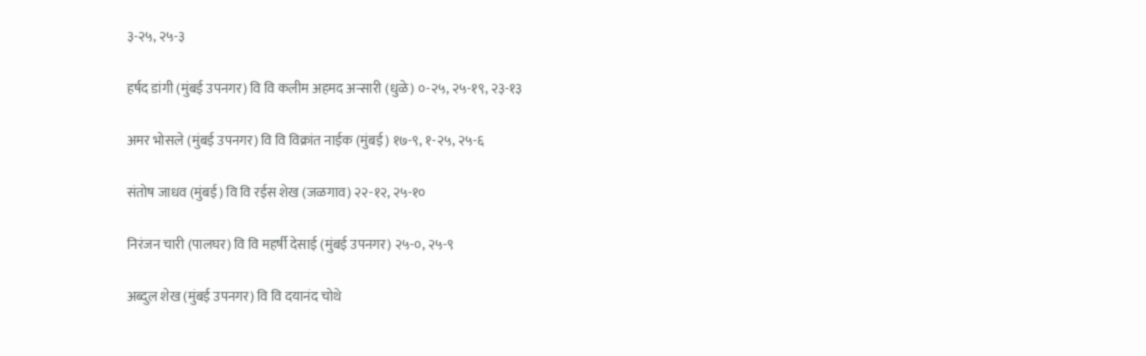३-२५, २५-३

हर्षद डांगी (मुंबई उपनगर) वि वि कलीम अहमद अन्सारी (धुळे) ०-२५, २५-१९, २३-१३

अमर भोसले (मुंबई उपनगर) वि वि विक्रांत नाईक (मुंबई) १७-९, १-२५, २५-६

संतोष जाधव (मुंबई) वि वि रईस शेख (जळगाव) २२-१२, २५-१०

निरंजन चारी (पालघर) वि वि महर्षी देसाई (मुंबई उपनगर) २५-०, २५-९

अब्दुल शेख (मुंबई उपनगर) वि वि दयानंद चोथे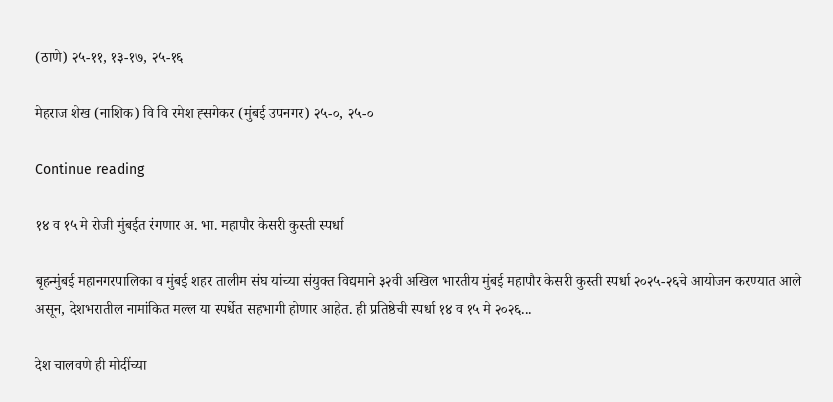(ठाणे) २५-११, १३-१७, २५-१६

मेहराज शेख (नाशिक) वि वि रमेश ह्सगेकर (मुंबई उपनगर) २५-०, २५-०

Continue reading

१४ व १५ मे रोजी मुंबईत रंगणार अ. भा. महापौर केसरी कुस्ती स्पर्धा

बृहन्मुंबई महानगरपालिका व मुंबई शहर तालीम संघ यांच्या संयुक्त विद्यमाने ३२वी अखिल भारतीय मुंबई महापौर केसरी कुस्ती स्पर्धा २०२५-२६चे आयोजन करण्यात आले असून, देशभरातील नामांकित मल्ल या स्पर्धेत सहभागी होणार आहेत. ही प्रतिष्ठेची स्पर्धा १४ व १५ मे २०२६...

देश चालवणे ही मोदींच्या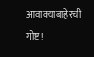आवाक्याबाहेरची गोष्ट!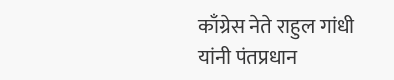काँग्रेस नेते राहुल गांधी यांनी पंतप्रधान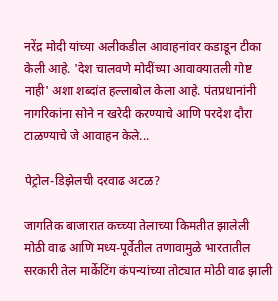नरेंद्र मोदी यांच्या अलीकडील आवाहनांवर कडाडून टीका केली आहे. 'देश चालवणे मोदींच्या आवाक्यातली गोष्ट नाही' अशा शब्दांत हल्लाबोल केला आहे. पंतप्रधानांनी नागरिकांना सोने न खरेदी करण्याचे आणि परदेश दौरा टाळण्याचे जे आवाहन केले...

पेट्रोल-डिझेलची दरवाढ अटळ?

जागतिक बाजारात कच्च्या तेलाच्या किमतीत झालेली मोठी वाढ आणि मध्य-पूर्वेतील तणावामुळे भारतातील सरकारी तेल मार्केटिंग कंपन्यांच्या तोट्यात मोठी वाढ झाली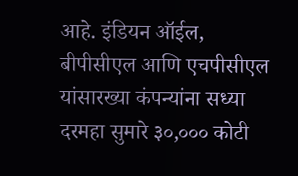आहे. इंडियन ऑईल, बीपीसीएल आणि एचपीसीएल यांसारख्या कंपन्यांना सध्या दरमहा सुमारे ३०,००० कोटी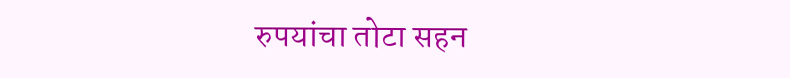रुपयांचा तोटा सहन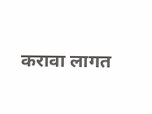करावा लागत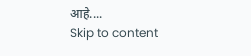आहे....
Skip to content